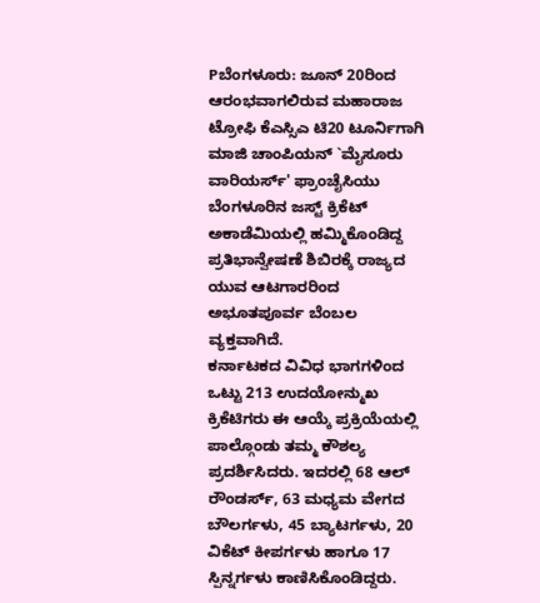Pಬೆಂಗಳೂರು: ಜೂನ್ 20ರಿಂದ ಆರಂಭವಾಗಲಿರುವ ಮಹಾರಾಜ ಟ್ರೋಫಿ ಕೆಎಸ್ಸಿಎ ಟಿ20 ಟೂರ್ನಿಗಾಗಿ ಮಾಜಿ ಚಾಂಪಿಯನ್ `ಮೈಸೂರು ವಾರಿಯರ್ಸ್' ಫ್ರಾಂಚೈಸಿಯು ಬೆಂಗಳೂರಿನ ಜಸ್ಟ್ ಕ್ರಿಕೆಟ್ ಅಕಾಡೆಮಿಯಲ್ಲಿ ಹಮ್ಮಿಕೊಂಡಿದ್ದ ಪ್ರತಿಭಾನ್ವೇಷಣೆ ಶಿಬಿರಕ್ಕೆ ರಾಜ್ಯದ ಯುವ ಆಟಗಾರರಿಂದ ಅಭೂತಪೂರ್ವ ಬೆಂಬಲ ವ್ಯಕ್ತವಾಗಿದೆ.
ಕರ್ನಾಟಕದ ವಿವಿಧ ಭಾಗಗಳಿಂದ ಒಟ್ಟು 213 ಉದಯೋನ್ಮುಖ ಕ್ರಿಕೆಟಿಗರು ಈ ಆಯ್ಕೆ ಪ್ರಕ್ರಿಯೆಯಲ್ಲಿ ಪಾಲ್ಗೊಂಡು ತಮ್ಮ ಕೌಶಲ್ಯ ಪ್ರದರ್ಶಿಸಿದರು. ಇದರಲ್ಲಿ 68 ಆಲ್ ರೌಂಡರ್ಸ್, 63 ಮಧ್ಯಮ ವೇಗದ ಬೌಲರ್ಗಳು, 45 ಬ್ಯಾಟರ್ಗಳು, 20 ವಿಕೆಟ್ ಕೀಪರ್ಗಳು ಹಾಗೂ 17 ಸ್ಪಿನ್ನರ್ಗಳು ಕಾಣಿಸಿಕೊಂಡಿದ್ದರು.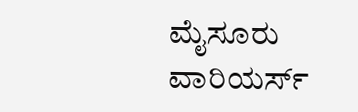ಮೈಸೂರು ವಾರಿಯರ್ಸ್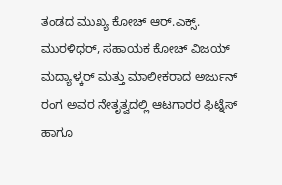ತಂಡದ ಮುಖ್ಯ ಕೋಚ್ ಆರ್.ಎಕ್ಸ್. ಮುರಳಿಧರ್, ಸಹಾಯಕ ಕೋಚ್ ವಿಜಯ್ ಮದ್ಯಾಳ್ಕರ್ ಮತ್ತು ಮಾಲೀಕರಾದ ಅರ್ಜುನ್ ರಂಗ ಅವರ ನೇತೃತ್ವದಲ್ಲಿ ಆಟಗಾರರ ಫಿಟ್ನೆಸ್ ಹಾಗೂ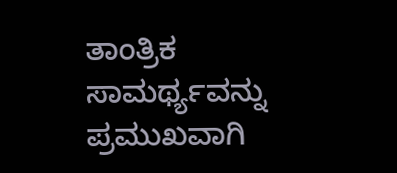ತಾಂತ್ರಿಕ ಸಾಮರ್ಥ್ಯವನ್ನು ಪ್ರಮುಖವಾಗಿ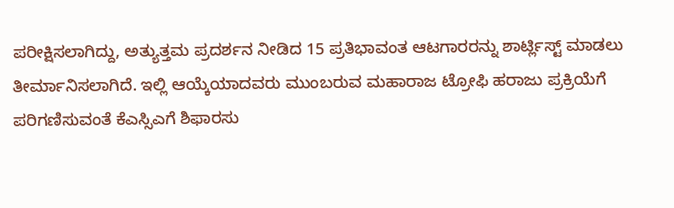ಪರೀಕ್ಷಿಸಲಾಗಿದ್ದು, ಅತ್ಯುತ್ತಮ ಪ್ರದರ್ಶನ ನೀಡಿದ 15 ಪ್ರತಿಭಾವಂತ ಆಟಗಾರರನ್ನು ಶಾರ್ಟ್ಲಿಸ್ಟ್ ಮಾಡಲು ತೀರ್ಮಾನಿಸಲಾಗಿದೆ. ಇಲ್ಲಿ ಆಯ್ಕೆಯಾದವರು ಮುಂಬರುವ ಮಹಾರಾಜ ಟ್ರೋಫಿ ಹರಾಜು ಪ್ರಕ್ರಿಯೆಗೆ ಪರಿಗಣಿಸುವಂತೆ ಕೆಎಸ್ಸಿಎಗೆ ಶಿಫಾರಸು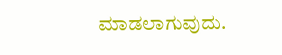ಮಾಡಲಾಗುವುದು.